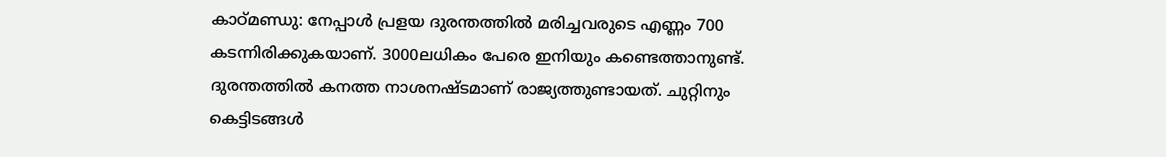കാഠ്മണ്ഡു: നേപ്പാൾ പ്രളയ ദുരന്തത്തിൽ മരിച്ചവരുടെ എണ്ണം 700 കടന്നിരിക്കുകയാണ്. 3000ലധികം പേരെ ഇനിയും കണ്ടെത്താനുണ്ട്. ദുരന്തത്തിൽ കനത്ത നാശനഷ്ടമാണ് രാജ്യത്തുണ്ടായത്. ചുറ്റിനും കെട്ടിടങ്ങൾ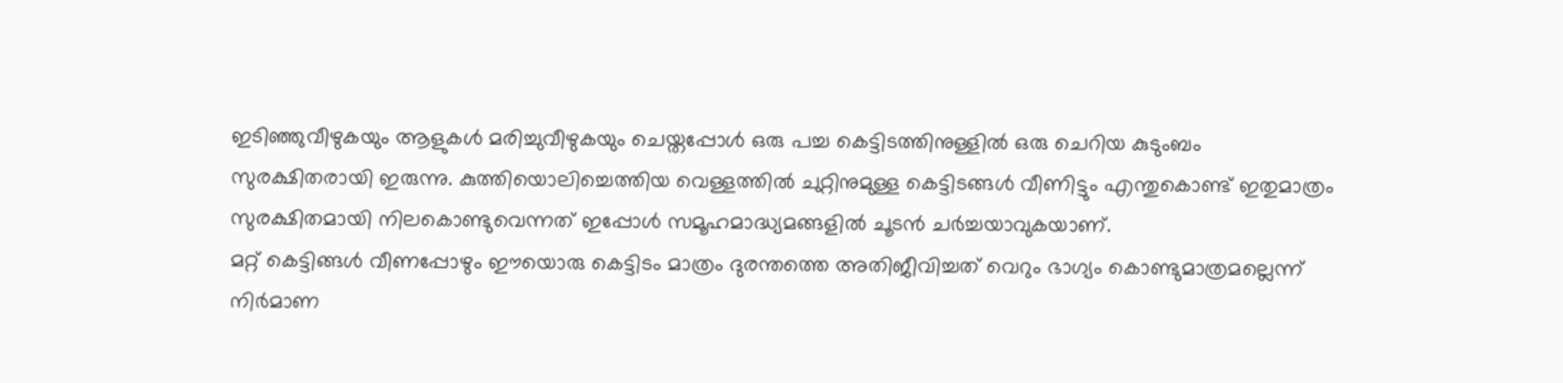ഇടിഞ്ഞുവീഴുകയും ആളുകൾ മരിച്ചുവീഴുകയും ചെയ്തപ്പോൾ ഒരു പച്ച കെട്ടിടത്തിനുള്ളിൽ ഒരു ചെറിയ കുടുംബം സുരക്ഷിതരായി ഇരുന്നു. കുത്തിയൊലിച്ചെത്തിയ വെള്ളത്തിൽ ചുറ്റിനുമുള്ള കെട്ടിടങ്ങൾ വീണിട്ടും എന്തുകൊണ്ട് ഇതുമാത്രം സുരക്ഷിതമായി നിലകൊണ്ടുവെന്നത് ഇപ്പോൾ സമൂഹമാദ്ധ്യമങ്ങളിൽ ചൂടൻ ചർച്ചയാവുകയാണ്.
മറ്റ് കെട്ടിങ്ങൾ വീണപ്പോഴും ഈയൊരു കെട്ടിടം മാത്രം ദുരന്തത്തെ അതിജീവിച്ചത് വെറും ഭാഗ്യം കൊണ്ടുമാത്രമല്ലെന്ന് നിർമാണ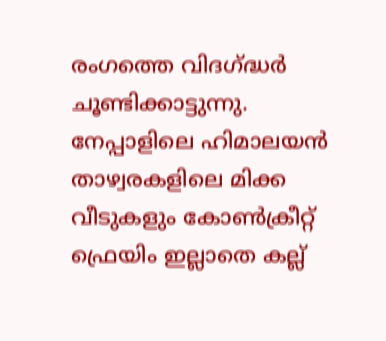രംഗത്തെ വിദഗ്ദ്ധർ ചൂണ്ടിക്കാട്ടുന്നു. നേപ്പാളിലെ ഹിമാലയൻ താഴ്വരകളിലെ മിക്ക വീടുകളും കോൺക്രീറ്റ് ഫ്രെയിം ഇല്ലാതെ കല്ല്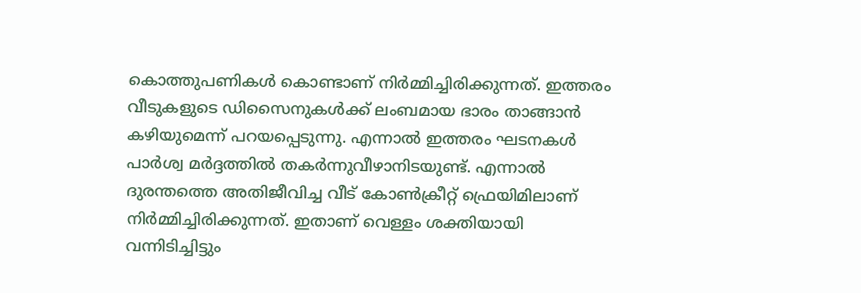കൊത്തുപണികൾ കൊണ്ടാണ് നിർമ്മിച്ചിരിക്കുന്നത്. ഇത്തരം വീടുകളുടെ ഡിസൈനുകൾക്ക് ലംബമായ ഭാരം താങ്ങാൻ കഴിയുമെന്ന് പറയപ്പെടുന്നു. എന്നാൽ ഇത്തരം ഘടനകൾ പാർശ്വ മർദ്ദത്തിൽ തകർന്നുവീഴാനിടയുണ്ട്. എന്നാൽ ദുരന്തത്തെ അതിജീവിച്ച വീട് കോൺക്രീറ്റ് ഫ്രെയിമിലാണ് നിർമ്മിച്ചിരിക്കുന്നത്. ഇതാണ് വെള്ളം ശക്തിയായി വന്നിടിച്ചിട്ടും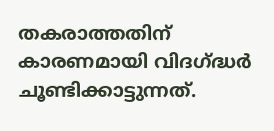തകരാത്തതിന് കാരണമായി വിദഗ്ദ്ധർ ചൂണ്ടിക്കാട്ടുന്നത്.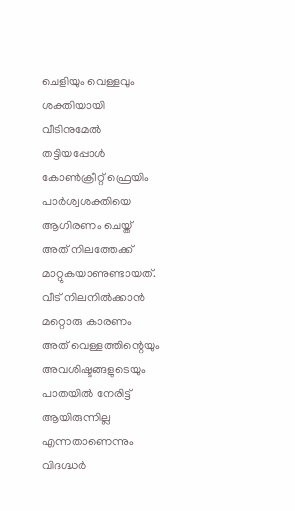ചെളിയും വെള്ളവും ശക്തിയായി വീടിനുമേൽ തട്ടിയപ്പോൾ കോൺക്രീറ്റ് ഫ്രെയിം പാർശ്വശക്തിയെ ആഗിരണം ചെയ്ത് അത് നിലത്തേക്ക് മാറ്റുകയാണുണ്ടായത്. വീട് നിലനിൽക്കാൻ മറ്റൊരു കാരണം അത് വെള്ളത്തിന്റെയും അവശിഷ്ടങ്ങളുടെയും പാതയിൽ നേരിട്ട് ആയിരുന്നില്ല എന്നതാണെന്നും വിദഗ്ദ്ധർ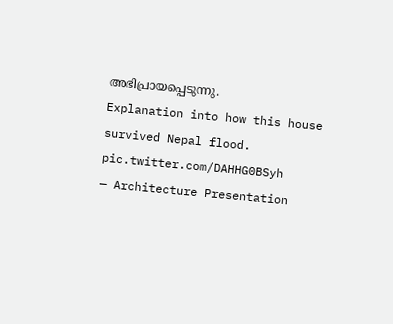അഭിപ്രായപ്പെടുന്നു.
Explanation into how this house survived Nepal flood. pic.twitter.com/DAHHG0BSyh
— Architecture Presentation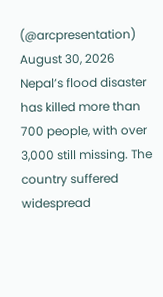(@arcpresentation) August 30, 2026
Nepal’s flood disaster has killed more than 700 people, with over 3,000 still missing. The country suffered widespread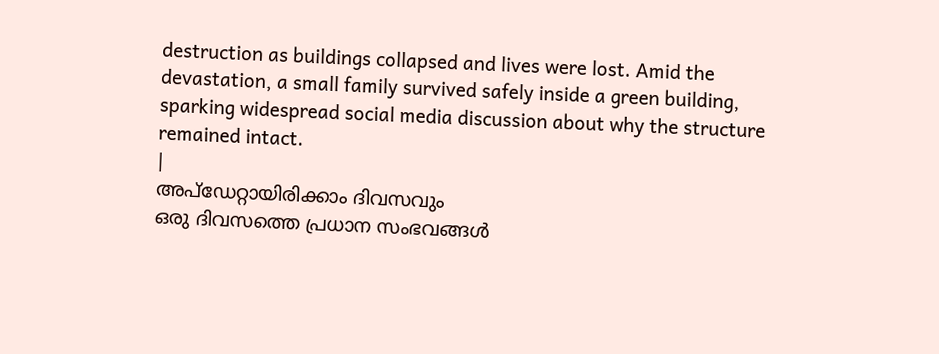destruction as buildings collapsed and lives were lost. Amid the devastation, a small family survived safely inside a green building, sparking widespread social media discussion about why the structure remained intact.
|
അപ്ഡേറ്റായിരിക്കാം ദിവസവും
ഒരു ദിവസത്തെ പ്രധാന സംഭവങ്ങൾ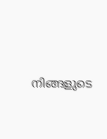നിങ്ങളുടെ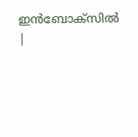ഇൻബോക്സിൽ |